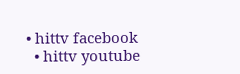• hittv facebook
  • hittv youtube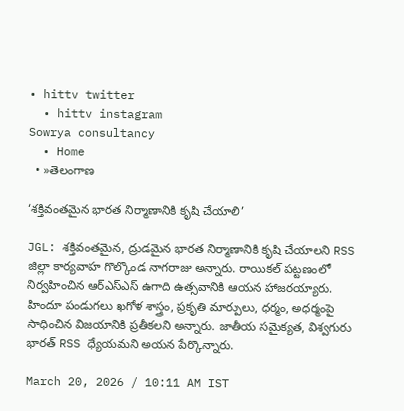• hittv twitter
  • hittv instagram
Sowrya consultancy
  • Home
  • »తెలంగాణ

‘శక్తివంతమైన భారత నిర్మాణానికి కృషి చేయాలి’

JGL: శక్తివంతమైన, ద్రుడమైన భారత నిర్మాణానికి కృషి చేయాలని RSS జిల్లా కార్యవాహ గొల్కొండ నాగరాజు అన్నారు. రాయికల్ పట్టణంలో నిర్వహించిన ఆర్ఎస్ఎస్ ఉగాది ఉత్సవానికి ఆయన హాజరయ్యారు. హిందూ పండుగలు ఖగోళ శాస్త్రం, ప్రకృతి మార్పులు, ధర్మం, అధర్మంపై సాధించిన విజయానికి ప్రతీకలని అన్నారు. జాతీయ సమైక్యత, విశ్వగురు భారత్ RSS ధ్యేయమని అయన పేర్కొన్నారు.

March 20, 2026 / 10:11 AM IST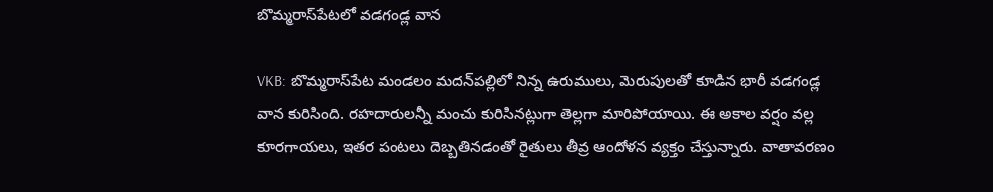బొమ్మరాస్‌పేటలో వడగండ్ల వాన

VKB: బొమ్మరాస్‌పేట మండలం మదన్‌పల్లిలో నిన్న ఉరుములు, మెరుపులతో కూడిన భారీ వడగండ్ల వాన కురిసింది. రహదారులన్నీ మంచు కురిసినట్లుగా తెల్లగా మారిపోయాయి. ఈ అకాల వర్షం వల్ల కూరగాయలు, ఇతర పంటలు దెబ్బతినడంతో రైతులు తీవ్ర ఆందోళన వ్యక్తం చేస్తున్నారు. వాతావరణం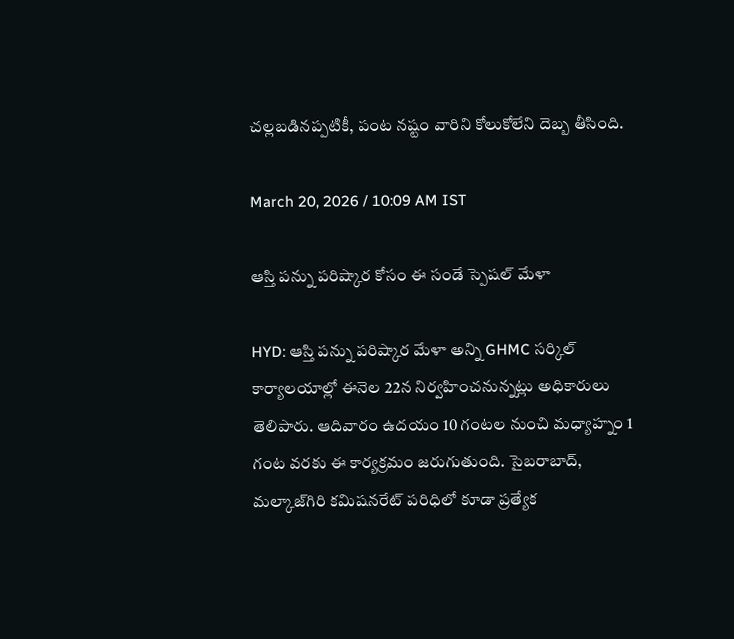చల్లబడినప్పటికీ, పంట నష్టం వారిని కోలుకోలేని దెబ్బ తీసింది.

March 20, 2026 / 10:09 AM IST

ఆస్తి పన్ను పరిష్కార కోసం ఈ సండే స్పెషల్ మేళా

HYD: ఆస్తి పన్ను పరిష్కార మేళా అన్ని GHMC సర్కిల్ కార్యాలయాల్లో ఈనెల 22న నిర్వహించనున్నట్లు అధికారులు తెలిపారు. ఆదివారం ఉదయం 10 గంటల నుంచి మధ్యాహ్నం 1 గంట వరకు ఈ కార్యక్రమం జరుగుతుంది. సైబరాబాద్, మల్కాజ్‌గిరి కమిషనరేట్ పరిధిలో కూడా ప్రత్యేక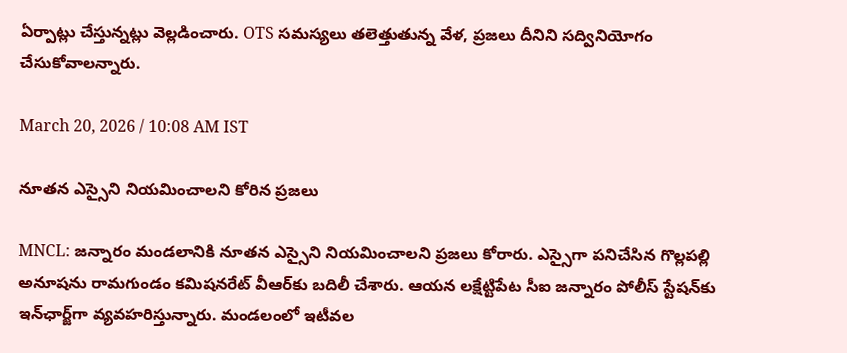ఏర్పాట్లు చేస్తున్నట్లు వెల్లడించారు. OTS సమస్యలు తలెత్తుతున్న వేళ, ప్రజలు దీనిని సద్వినియోగం చేసుకోవాలన్నారు.

March 20, 2026 / 10:08 AM IST

నూతన ఎస్సైని నియమించాలని కోరిన ప్రజలు

MNCL: జన్నారం మండలానికి నూతన ఎస్సైని నియమించాలని ప్రజలు కోరారు. ఎస్సైగా పనిచేసిన గొల్లపల్లి అనూషను రామగుండం కమిషనరేట్ వీఆర్‌కు బదిలీ చేశారు. ఆయన లక్షేట్టిపేట సీఐ జన్నారం పోలీస్ స్టేషన్‌కు ఇన్‌ఛార్జ్‌గా వ్యవహరిస్తున్నారు. మండలంలో ఇటీవల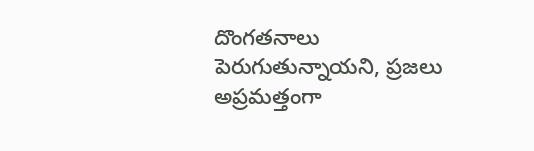దొంగతనాలు పెరుగుతున్నాయని, ప్రజలు అప్రమత్తంగా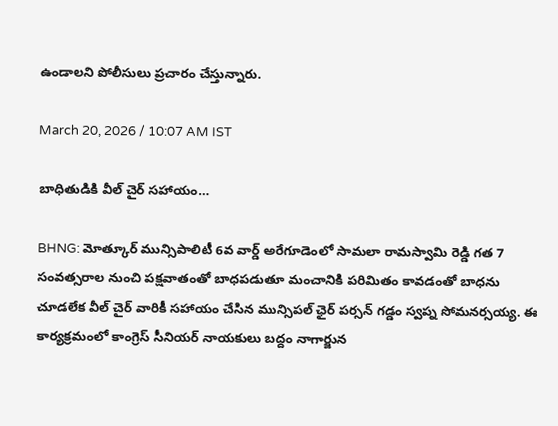ఉండాలని పోలీసులు ప్రచారం చేస్తున్నారు.

March 20, 2026 / 10:07 AM IST

బాధితుడికి వీల్ చైర్ సహాయం…

BHNG: మోత్కూర్ మున్సిపాలిటీ 6వ వార్డ్ అరేగూడెంలో సామలా రామస్వామి రెడ్డి గత 7 సంవత్సరాల నుంచి పక్షవాతంతో బాధపడుతూ మంచానికి పరిమితం కావడంతో బాధను చూడలేక వీల్ చైర్ వారికీ సహాయం చేసిన మున్సిపల్ ఛైర్ పర్సన్ గడ్డం స్వప్న సోమనర్సయ్య. ఈ కార్యక్రమంలో కాంగ్రెస్ సీనియర్ నాయకులు బద్దం నాగార్జున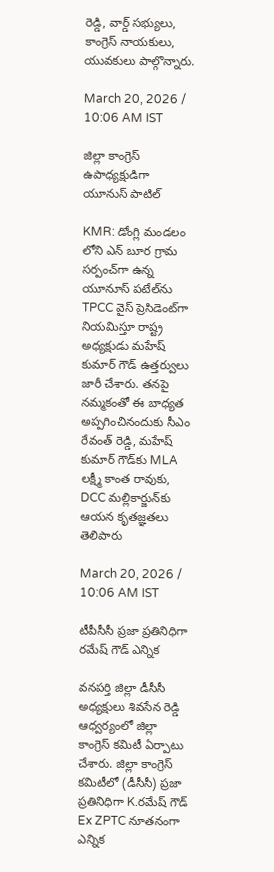రెడ్డి, వార్డ్ సభ్యులు, కాంగ్రెస్ నాయకులు, యువకులు పాల్గొన్నారు.

March 20, 2026 / 10:06 AM IST

జిల్లా కాంగ్రెస్ ఉపాధ్యక్షుడిగా యూనుస్ పాటిల్

KMR: డోంగ్లి మండలం లోని ఎన్ బూర గ్రామ సర్పంచ్‌గా ఉన్న యూనూస్ పటేల్‌ను TPCC వైస్ ప్రెసిడెంట్‌గా నియమిస్తూ రాష్ట్ర అధ్యక్షుడు మహేష్ కుమార్ గౌడ్ ఉత్తర్వులు జారీ చేశారు. తనపై నమ్మకంతో ఈ బాధ్యత అప్పగించినందుకు సీఎం రేవంత్ రెడ్డి, మహేష్ కుమార్ గౌడ్‌కు MLA లక్ష్మీ కాంత రావుకు, DCC మల్లికార్జున్‌కు ఆయన కృతజ్ఞతలు తెలిపారు

March 20, 2026 / 10:06 AM IST

టీపీసీసీ ప్రజా ప్రతినిధిగా రమేష్ గౌడ్ ఎన్నిక

వనపర్తి జిల్లా డీసీసీ అధ్యక్షులు శివసేన రెడ్డి ఆధ్వర్యంలో జిల్లా కాంగ్రెస్ కమిటీ ఏర్పాటు చేశారు. జిల్లా కాంగ్రెస్ కమిటీలో (డీసీసీ) ప్రజా ప్రతినిధిగా K.రమేష్ గౌడ్ Ex ZPTC నూతనంగా ఎన్నిక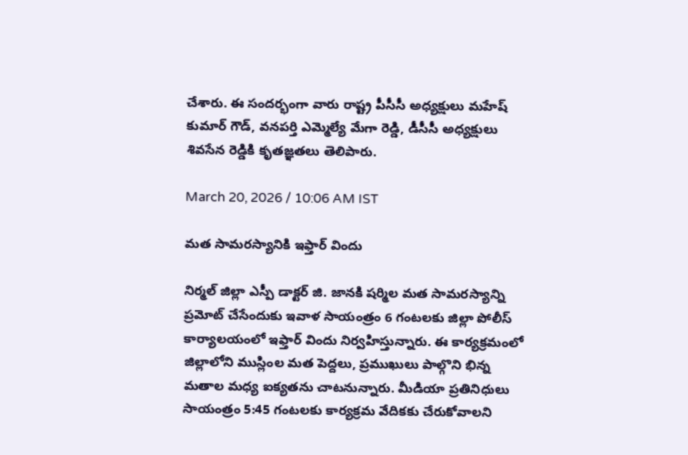చేశారు. ఈ సందర్భంగా వారు రాష్ట్ర పీసీసీ అధ్యక్షులు మహేష్ కుమార్ గౌడ్, వనపర్తి ఎమ్మెల్యే మేగా రెడ్డి, డీసీసీ అధ్యక్షులు శివసేన రెడ్డికి కృతజ్ఞతలు తెలిపారు.

March 20, 2026 / 10:06 AM IST

మత సామరస్యానికి ఇఫ్తార్ విందు

నిర్మల్ జిల్లా ఎస్పీ డాక్టర్ జి. జానకి షర్మిల మత సామరస్యాన్ని ప్రమోట్ చేసేందుకు ఇవాళ సాయంత్రం 6 గంటలకు జిల్లా పోలీస్ కార్యాలయంలో ఇఫ్తార్ విందు నిర్వహిస్తున్నారు. ఈ కార్యక్రమంలో జిల్లాలోని ముస్లింల మత పెద్దలు, ప్రముఖులు పాల్గొని భిన్న మతాల మధ్య ఐక్యతను చాటనున్నారు. మీడియా ప్రతినిధులు సాయంత్రం 5:45 గంటలకు కార్యక్రమ వేదికకు చేరుకోవాలని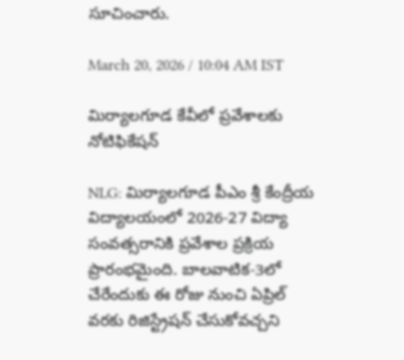సూచించారు.

March 20, 2026 / 10:04 AM IST

మిర్యాలగూడ కేవీలో ప్రవేశాలకు నోటిఫికేషన్

NLG: మిర్యాలగూడ పీఎం శ్రీ కేంద్రీయ విద్యాలయంలో 2026-27 విద్యా సంవత్సరానికి ప్రవేశాల ప్రక్రియ ప్రారంభమైంది. బాలవాటిక-3లో చేరేందుకు ఈ రోజు నుంచి ఏప్రిల్ వరకు రిజిస్ట్రేషన్ చేసుకోవచ్చని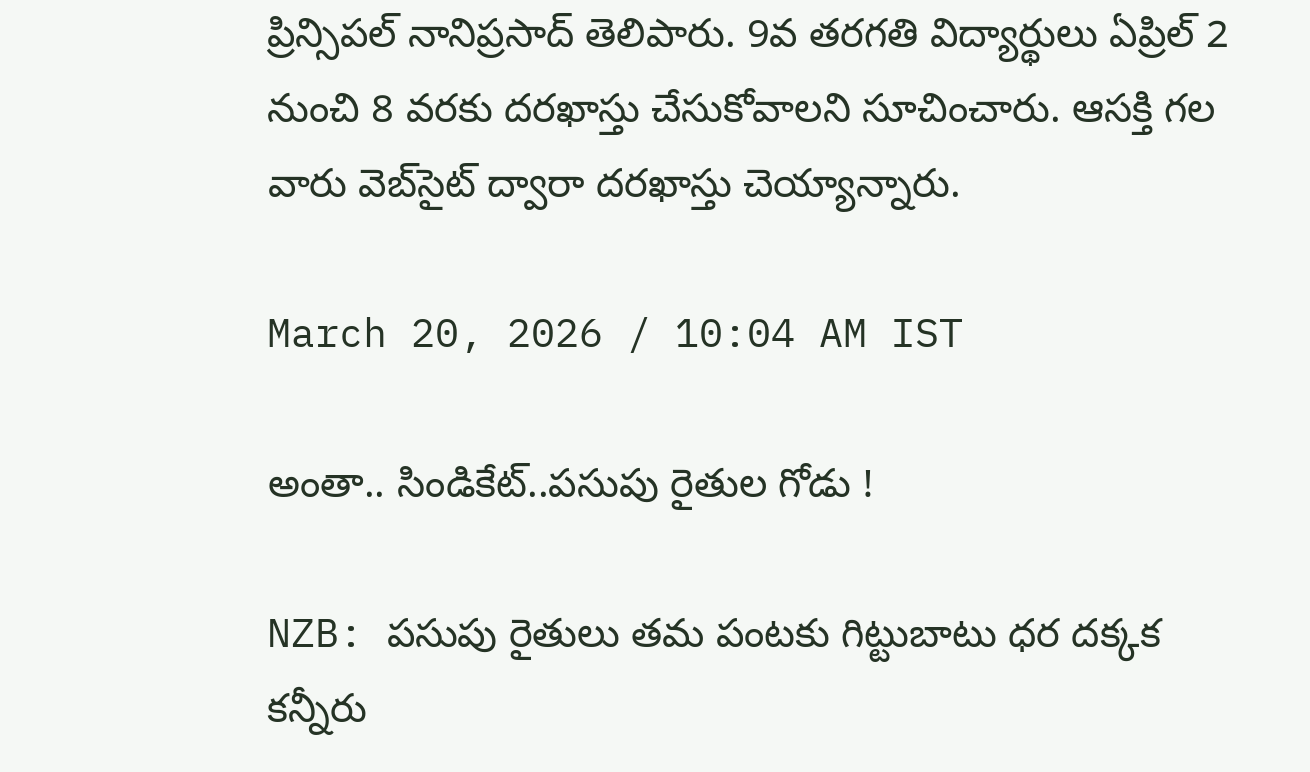ప్రిన్సిపల్ నానిప్రసాద్ తెలిపారు. 9వ తరగతి విద్యార్థులు ఏప్రిల్ 2 నుంచి 8 వరకు దరఖాస్తు చేసుకోవాలని సూచించారు. ఆసక్తి గల వారు వెబ్‌సైట్ ద్వారా దరఖాస్తు చెయ్యాన్నారు.

March 20, 2026 / 10:04 AM IST

అంతా.. సిండికేట్..పసుపు రైతుల గోడు !

NZB: పసుపు రైతులు తమ పంటకు గిట్టుబాటు ధర దక్కక కన్నీరు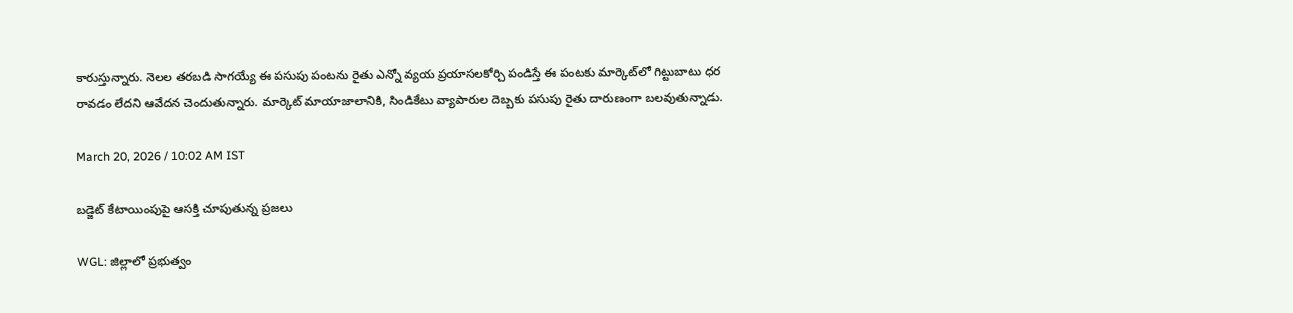కారుస్తున్నారు. నెలల తరబడి సాగయ్యే ఈ పసుపు పంటను రైతు ఎన్నో వ్యయ ప్రయాసలకోర్చి పండిస్తే ఈ పంటకు మార్కెట్‌లో గిట్టుబాటు ధర రావడం లేదని ఆవేదన చెందుతున్నారు. మార్కెట్ మాయాజాలానికి, సిండికేటు వ్యాపారుల దెబ్బకు పసుపు రైతు దారుణంగా బలవుతున్నాడు.

March 20, 2026 / 10:02 AM IST

బడ్జెట్ కేటాయింపు‌పై ఆసక్తి చూపుతున్న ప్రజలు

WGL: జిల్లాలో ప్రభుత్వం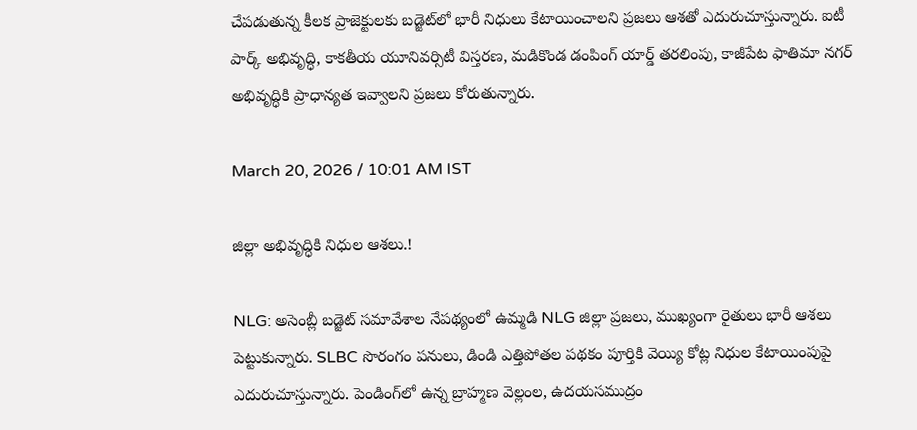చేపడుతున్న కీలక ప్రాజెక్టులకు బడ్జెట్‌లో భారీ నిధులు కేటాయించాలని ప్రజలు ఆశతో ఎదురుచూస్తున్నారు. ఐటీ పార్క్ అభివృద్ధి, కాకతీయ యూనివర్సిటీ విస్తరణ, మడికొండ డంపింగ్ యార్డ్ తరలింపు, కాజీపేట ఫాతిమా నగర్ అభివృద్ధికి ప్రాధాన్యత ఇవ్వాలని ప్రజలు కోరుతున్నారు.

March 20, 2026 / 10:01 AM IST

జిల్లా అభివృద్ధికి నిధుల ఆశలు.!

NLG: అసెంబ్లీ బడ్జెట్ సమావేశాల నేపథ్యంలో ఉమ్మడి NLG జిల్లా ప్రజలు, ముఖ్యంగా రైతులు భారీ ఆశలు పెట్టుకున్నారు. SLBC సొరంగం పనులు, డిండి ఎత్తిపోతల పథకం పూర్తికి వెయ్యి కోట్ల నిధుల కేటాయింపుపై ఎదురుచూస్తున్నారు. పెండింగ్‌లో ఉన్న బ్రాహ్మణ వెల్లంల, ఉదయసముద్రం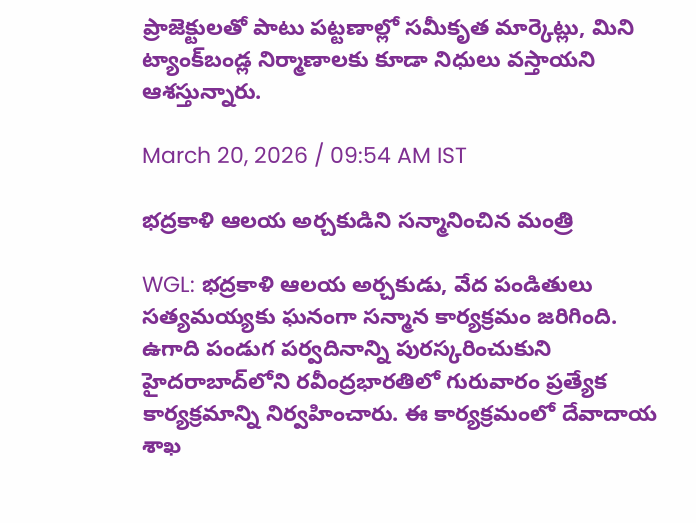ప్రాజెక్టులతో పాటు పట్టణాల్లో సమీకృత మార్కెట్లు, మిని ట్యాంక్‌బండ్ల నిర్మాణాలకు కూడా నిధులు వస్తాయని ఆశస్తున్నారు.

March 20, 2026 / 09:54 AM IST

భద్రకాళి ఆలయ అర్చకుడిని సన్మానించిన మంత్రి

WGL: భద్రకాళి ఆలయ అర్చకుడు, వేద పండితులు సత్యమయ్యకు ఘనంగా సన్మాన కార్యక్రమం జరిగింది. ఉగాది పండుగ పర్వదినాన్ని పురస్కరించుకుని హైదరాబాద్‌లోని రవీంద్రభారతిలో గురువారం ప్రత్యేక కార్యక్రమాన్ని నిర్వహించారు. ఈ కార్యక్రమంలో దేవాదాయ శాఖ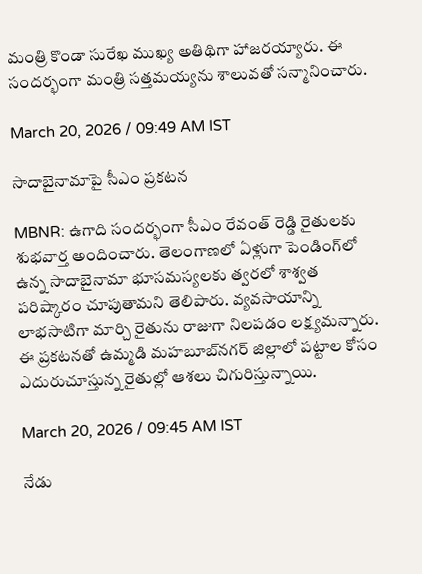మంత్రి కొండా సురేఖ ముఖ్య అతిథిగా హాజరయ్యారు. ఈ సందర్భంగా మంత్రి సత్తమయ్యను శాలువతో సన్మానించారు.

March 20, 2026 / 09:49 AM IST

సాదాబైనామాపై సీఎం ప్రకటన

MBNR: ఉగాది సందర్భంగా సీఎం రేవంత్ రెడ్డి రైతులకు శుభవార్త అందించారు. తెలంగాణలో ఏళ్లుగా పెండింగ్‌లో ఉన్న సాదాబైనామా భూసమస్యలకు త్వరలో శాశ్వత పరిష్కారం చూపుతామని తెలిపారు. వ్యవసాయాన్ని లాభసాటిగా మార్చి రైతును రాజుగా నిలపడం లక్ష్యమన్నారు. ఈ ప్రకటనతో ఉమ్మడి మహబూబ్‌నగర్ జిల్లాలో పట్టాల కోసం ఎదురుచూస్తున్న రైతుల్లో ఆశలు చిగురిస్తున్నాయి.

March 20, 2026 / 09:45 AM IST

నేడు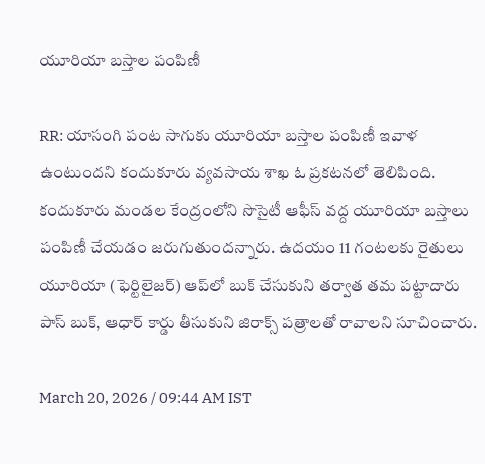యూరియా బస్తాల పంపిణీ

RR: యాసంగి పంట సాగుకు యూరియా బస్తాల పంపిణీ ఇవాళ ఉంటుందని కందుకూరు వ్యవసాయ శాఖ ఓ ప్రకటనలో తెలిపింది. కందుకూరు మండల కేంద్రంలోని సొసైటీ ఆఫీస్ వద్ద యూరియా బస్తాలు పంపిణీ చేయడం జరుగుతుందన్నారు. ఉదయం 11 గంటలకు రైతులు యూరియా (ఫెర్టిలైజర్) ఆప్‌లో బుక్ చేసుకుని తర్వాత తమ పట్టాదారు పాస్ బుక్, ఆధార్ కార్డు తీసుకుని జిరాక్స్ పత్రాలతో రావాలని సూచించారు.

March 20, 2026 / 09:44 AM IST